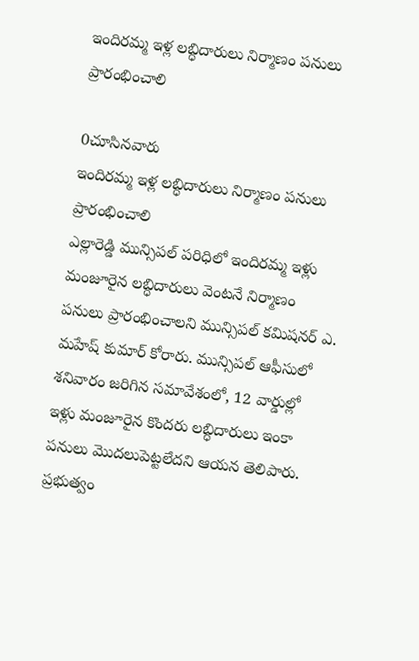ఇందిరమ్మ ఇళ్ల లబ్ధిదారులు నిర్మాణం పనులు ప్రారంభించాలి

0చూసినవారు
ఇందిరమ్మ ఇళ్ల లబ్ధిదారులు నిర్మాణం పనులు ప్రారంభించాలి
ఎల్లారెడ్డి మున్సిపల్ పరిధిలో ఇందిరమ్మ ఇళ్లు మంజూరైన లబ్ధిదారులు వెంటనే నిర్మాణం పనులు ప్రారంభించాలని మున్సిపల్ కమిషనర్ ఎ. మహేష్ కుమార్ కోరారు. మున్సిపల్ ఆఫీసులో శనివారం జరిగిన సమావేశంలో, 12 వార్డుల్లో ఇళ్లు మంజూరైన కొందరు లబ్ధిదారులు ఇంకా పనులు మొదలుపెట్టలేదని ఆయన తెలిపారు. ప్రభుత్వం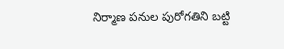నిర్మాణ పనుల పురోగతిని బట్టి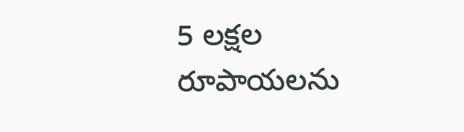5 లక్షల రూపాయలను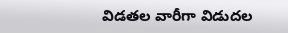విడతల వారీగా విడుదల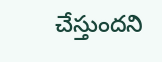చేస్తుందని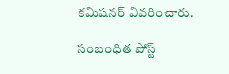కమిషనర్ వివరించారు.

సంబంధిత పోస్ట్